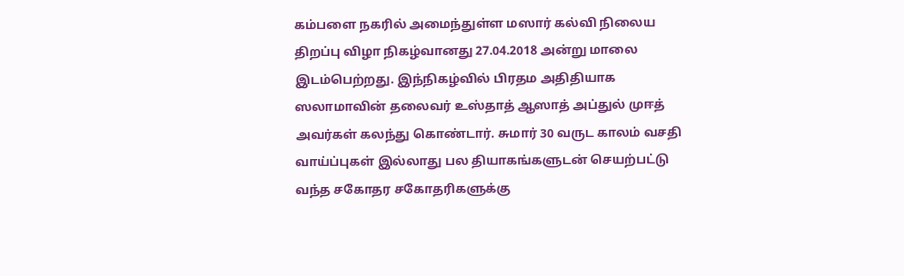கம்பளை நகரில் அமைந்துள்ள மஸார் கல்வி நிலைய திறப்பு விழா நிகழ்வானது 27.04.2018 அன்று மாலை இடம்பெற்றது. இந்நிகழ்வில் பிரதம அதிதியாக ஸலாமாவின் தலைவர் உஸ்தாத் ஆஸாத் அப்துல் முஈத் அவர்கள் கலந்து கொண்டார். சுமார் 30 வருட காலம் வசதி வாய்ப்புகள் இல்லாது பல தியாகங்களுடன் செயற்பட்டு வந்த சகோதர சகோதரிகளுக்கு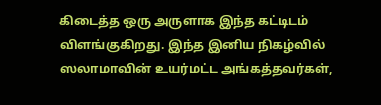கிடைத்த ஒரு அருளாக இந்த கட்டிடம் விளங்குகிறது. இந்த இனிய நிகழ்வில் ஸலாமாவின் உயர்மட்ட அங்கத்தவர்கள்,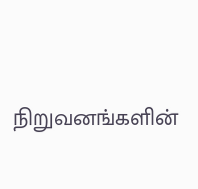நிறுவனங்களின்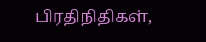பிரதிநிதிகள்,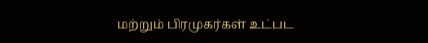மற்றும் பிரமுகர்கள் உட்பட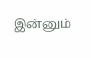இன்னும்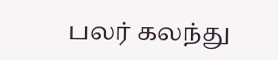பலர் கலந்து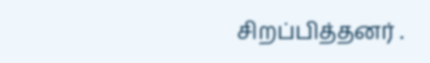சிறப்பித்தனர் .